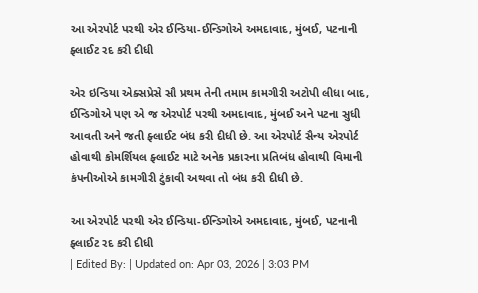આ એરપોર્ટ પરથી એર ઈન્ડિયા-ઈન્ડિગોએ અમદાવાદ, મુંબઈ, પટનાની ફ્લાઈટ રદ કરી દીધી

એર ઇન્ડિયા એક્સપ્રેસે સૌ પ્રથમ તેની તમામ કામગીરી અટોપી લીધા બાદ, ઈન્ડિગોએ પણ એ જ એરપોર્ટ પરથી અમદાવાદ, મુંબઈ અને પટના સુધી આવતી અને જતી ફ્લાઈટ બંધ કરી દીધી છે. આ એરપોર્ટ સૈન્ય એરપોર્ટ હોવાથી કોમર્શિયલ ફ્લાઈટ માટે અનેક પ્રકારના પ્રતિબંધ હોવાથી વિમાની કંપનીઓએ કામગીરી ટુંકાવી અથવા તો બંધ કરી દીધી છે.

આ એરપોર્ટ પરથી એર ઈન્ડિયા-ઈન્ડિગોએ અમદાવાદ, મુંબઈ, પટનાની ફ્લાઈટ રદ કરી દીધી
| Edited By: | Updated on: Apr 03, 2026 | 3:03 PM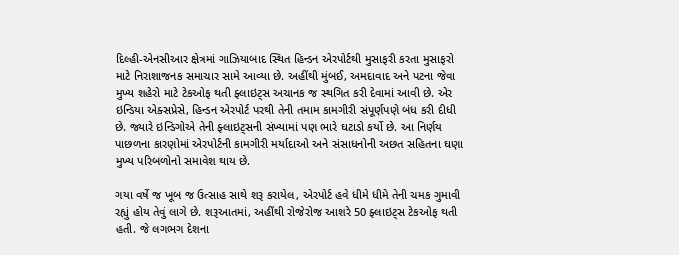દિલ્હી-એનસીઆર ક્ષેત્રમાં ગાઝિયાબાદ સ્થિત હિન્ડન એરપોર્ટથી મુસાફરી કરતા મુસાફરો માટે નિરાશાજનક સમાચાર સામે આવ્યા છે. અહીંથી મુંબઈ, અમદાવાદ અને પટના જેવા મુખ્ય શહેરો માટે ટેકઓફ થતી ફ્લાઇટ્સ અચાનક જ સ્થગિત કરી દેવામાં આવી છે. એર ઇન્ડિયા એક્સપ્રેસે, હિન્ડન એરપોર્ટ પરથી તેની તમામ કામગીરી સંપૂર્ણપણે બંધ કરી દીધી છે. જ્યારે ઇન્ડિગોએ તેની ફ્લાઇટ્સની સંખ્યામાં પણ ભારે ઘટાડો કર્યો છે. આ નિર્ણય પાછળના કારણોમાં એરપોર્ટની કામગીરી મર્યાદાઓ અને સંસાધનોની અછત સહિતના ઘણા મુખ્ય પરિબળોનો સમાવેશ થાય છે.

ગયા વર્ષે જ ખૂબ જ ઉત્સાહ સાથે શરૂ કરાયેલ, એરપોર્ટ હવે ધીમે ધીમે તેની ચમક ગુમાવી રહ્યું હોય તેવું લાગે છે. શરૂઆતમાં, અહીંથી રોજેરોજ આશરે 50 ફ્લાઇટ્સ ટેકઓફ થતી હતી. જે લગભગ દેશના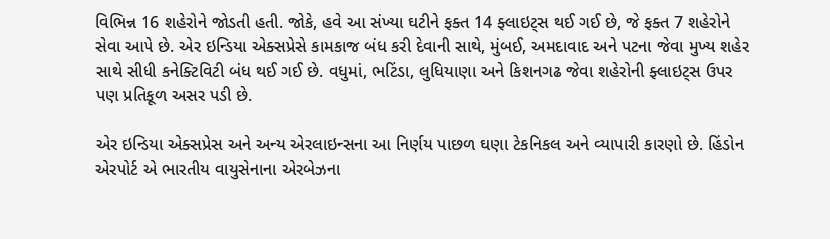વિભિન્ન 16 શહેરોને જોડતી હતી. જોકે, હવે આ સંખ્યા ઘટીને ફક્ત 14 ફ્લાઇટ્સ થઈ ગઈ છે, જે ફક્ત 7 શહેરોને સેવા આપે છે. એર ઇન્ડિયા એક્સપ્રેસે કામકાજ બંધ કરી દેવાની સાથે, મુંબઈ, અમદાવાદ અને પટના જેવા મુખ્ય શહેર સાથે સીધી કનેક્ટિવિટી બંધ થઈ ગઈ છે. વધુમાં, ભટિંડા, લુધિયાણા અને કિશનગઢ જેવા શહેરોની ફ્લાઇટ્સ ઉપર પણ પ્રતિકૂળ અસર પડી છે.

એર ઇન્ડિયા એક્સપ્રેસ અને અન્ય એરલાઇન્સના આ નિર્ણય પાછળ ઘણા ટેકનિકલ અને વ્યાપારી કારણો છે. હિંડોન એરપોર્ટ એ ભારતીય વાયુસેનાના એરબેઝના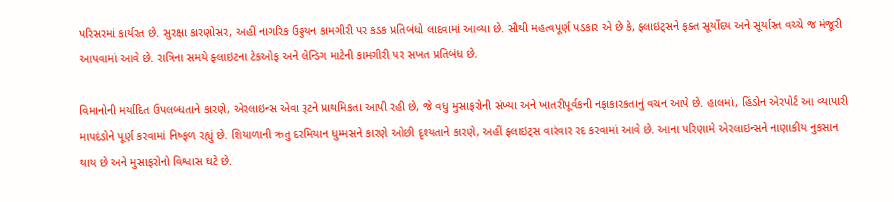પરિસરમાં કાર્યરત છે. સુરક્ષા કારણોસર, અહીં નાગરિક ઉડ્ડયન કામગીરી પર કડક પ્રતિબંધો લાદવામાં આવ્યા છે. સૌથી મહત્વપૂર્ણ પડકાર એ છે કે, ફ્લાઇટ્સને ફક્ત સૂર્યોદય અને સૂર્યાસ્ત વચ્ચે જ મંજૂરી આપવામાં આવે છે. રાત્રિના સમયે ફ્લાઇટના ટેકઓફ અને લેન્ડિગ માટેની કામગીરી પર સખત પ્રતિબંધ છે.

વિમાનોની મર્યાદિત ઉપલબ્ધતાને કારણે, એરલાઇન્સ એવા રૂટને પ્રાથમિકતા આપી રહી છે, જે વધુ મુસાફરોની સંખ્યા અને ખાતરીપૂર્વકની નફાકારકતાનું વચન આપે છે. હાલમાં, હિંડોન એરપોર્ટ આ વ્યાપારી માપદંડોને પૂર્ણ કરવામાં નિષ્ફળ રહ્યું છે. શિયાળાની ઋતુ દરમિયાન ધુમ્મસને કારણે ઓછી દૃશ્યતાને કારણે, અહીં ફ્લાઇટ્સ વારંવાર રદ કરવામાં આવે છે. આના પરિણામે એરલાઇન્સને નાણાકીય નુકસાન થાય છે અને મુસાફરોનો વિશ્વાસ ઘટે છે.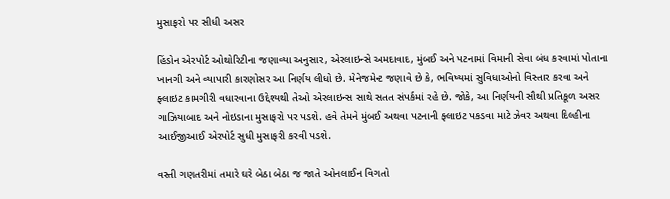મુસાફરો પર સીધી અસર

હિંડોન એરપોર્ટ ઓથોરિટીના જણાવ્યા અનુસાર, એરલાઇન્સે અમદાવાદ, મુંબઈ અને પટનામાં વિમાની સેવા બંધ કરવામાં પોતાના ખાનગી અને વ્યાપારી કારણોસર આ નિર્ણય લીધો છે. મેનેજમેન્ટ જણાવે છે કે, ભવિષ્યમાં સુવિધાઓનો વિસ્તાર કરવા અને ફ્લાઇટ કામગીરી વધારવાના ઉદ્દેશ્યથી તેઓ એરલાઇન્સ સાથે સતત સંપર્કમાં રહે છે. જોકે, આ નિર્ણયની સૌથી પ્રતિકૂળ અસર ગાઝિયાબાદ અને નોઇડાના મુસાફરો પર પડશે. હવે તેમને મુંબઈ અથવા પટનાની ફ્લાઇટ પકડવા માટે ઝેવર અથવા દિલ્હીના આઈજીઆઈ એરપોર્ટ સુધી મુસાફરી કરવી પડશે.

વસ્તી ગણતરીમાં તમારે ઘરે બેઠા બેઠા જ જાતે ઓનલાઈન વિગતો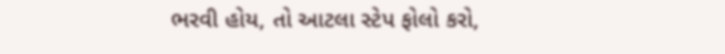ભરવી હોય, તો આટલા સ્ટેપ ફોલો કરો,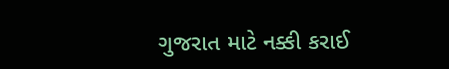ગુજરાત માટે નક્કી કરાઈ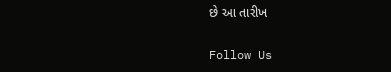છે આ તારીખ

Follow Us